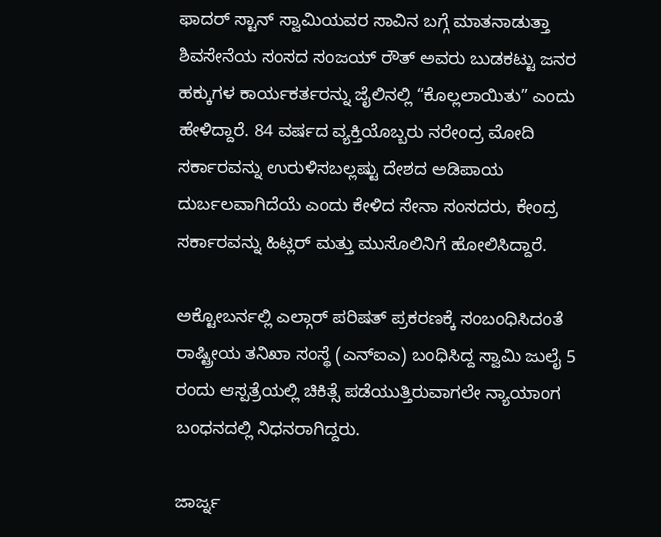ಫಾದರ್ ಸ್ಟಾನ್ ಸ್ವಾಮಿಯವರ ಸಾವಿನ ಬಗ್ಗೆ ಮಾತನಾಡುತ್ತಾ ಶಿವಸೇನೆಯ ಸಂಸದ ಸಂಜಯ್ ರೌತ್ ಅವರು ಬುಡಕಟ್ಟು ಜನರ ಹಕ್ಕುಗಳ ಕಾರ್ಯಕರ್ತರನ್ನು ಜೈಲಿನಲ್ಲಿ “ಕೊಲ್ಲಲಾಯಿತು” ಎಂದು ಹೇಳಿದ್ದಾರೆ. 84 ವರ್ಷದ ವ್ಯಕ್ತಿಯೊಬ್ಬರು ನರೇಂದ್ರ ಮೋದಿ ಸರ್ಕಾರವನ್ನು ಉರುಳಿಸಬಲ್ಲಷ್ಟು ದೇಶದ ಅಡಿಪಾಯ ದುರ್ಬಲವಾಗಿದೆಯೆ ಎಂದು ಕೇಳಿದ ಸೇನಾ ಸಂಸದರು, ಕೇಂದ್ರ ಸರ್ಕಾರವನ್ನು ಹಿಟ್ಲರ್ ಮತ್ತು ಮುಸೊಲಿನಿಗೆ ಹೋಲಿಸಿದ್ದಾರೆ.

ಅಕ್ಟೋಬರ್ನಲ್ಲಿ ಎಲ್ಗಾರ್ ಪರಿಷತ್ ಪ್ರಕರಣಕ್ಕೆ ಸಂಬಂಧಿಸಿದಂತೆ ರಾಷ್ಟ್ರೀಯ ತನಿಖಾ ಸಂಸ್ಥೆ (ಎನ್ಐಎ) ಬಂಧಿಸಿದ್ದ ಸ್ವಾಮಿ ಜುಲೈ 5 ರಂದು ಆಸ್ಪತ್ರೆಯಲ್ಲಿ ಚಿಕಿತ್ಸೆ ಪಡೆಯುತ್ತಿರುವಾಗಲೇ ನ್ಯಾಯಾಂಗ ಬಂಧನದಲ್ಲಿ ನಿಧನರಾಗಿದ್ದರು.

ಜಾರ್ಜ್ನ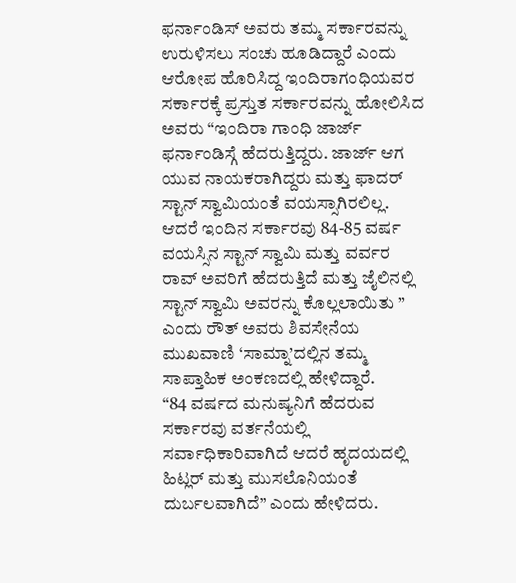ಫರ್ನಾಂಡಿಸ್ ಅವರು ತಮ್ಮ ಸರ್ಕಾರವನ್ನು ಉರುಳಿಸಲು ಸಂಚು ಹೂಡಿದ್ದಾರೆ ಎಂದು ಆರೋಪ ಹೊರಿಸಿದ್ದ ಇಂದಿರಾಗಂಧಿಯವರ ಸರ್ಕಾರಕ್ಕೆ ಪ್ರಸ್ತುತ ಸರ್ಕಾರವನ್ನು ಹೋಲಿಸಿದ ಅವರು “ಇಂದಿರಾ ಗಾಂಧಿ ಜಾರ್ಜ್ ಫರ್ನಾಂಡಿಸ್ಗೆ ಹೆದರುತ್ತಿದ್ದರು. ಜಾರ್ಜ್ ಆಗ ಯುವ ನಾಯಕರಾಗಿದ್ದರು ಮತ್ತು ಫಾದರ್ ಸ್ಟಾನ್ ಸ್ವಾಮಿಯಂತೆ ವಯಸ್ಸಾಗಿರಲಿಲ್ಲ. ಆದರೆ ಇಂದಿನ ಸರ್ಕಾರವು 84-85 ವರ್ಷ ವಯಸ್ಸಿನ ಸ್ಟಾನ್ ಸ್ವಾಮಿ ಮತ್ತು ವರ್ವರ ರಾವ್ ಅವರಿಗೆ ಹೆದರುತ್ತಿದೆ ಮತ್ತು ಜೈಲಿನಲ್ಲಿ ಸ್ಟಾನ್ ಸ್ವಾಮಿ ಅವರನ್ನು ಕೊಲ್ಲಲಾಯಿತು ” ಎಂದು ರೌತ್ ಅವರು ಶಿವಸೇನೆಯ ಮುಖವಾಣಿ ‘ಸಾಮ್ನಾ’ದಲ್ಲಿನ ತಮ್ಮ ಸಾಪ್ತಾಹಿಕ ಅಂಕಣದಲ್ಲಿ ಹೇಳಿದ್ದಾರೆ.
“84 ವರ್ಷದ ಮನುಷ್ಯನಿಗೆ ಹೆದರುವ ಸರ್ಕಾರವು ವರ್ತನೆಯಲ್ಲಿ ಸರ್ವಾಧಿಕಾರಿವಾಗಿದೆ ಆದರೆ ಹೃದಯದಲ್ಲಿ ಹಿಟ್ಲರ್ ಮತ್ತು ಮುಸಲೊನಿಯಂತೆ ದುರ್ಬಲವಾಗಿದೆ” ಎಂದು ಹೇಳಿದರು.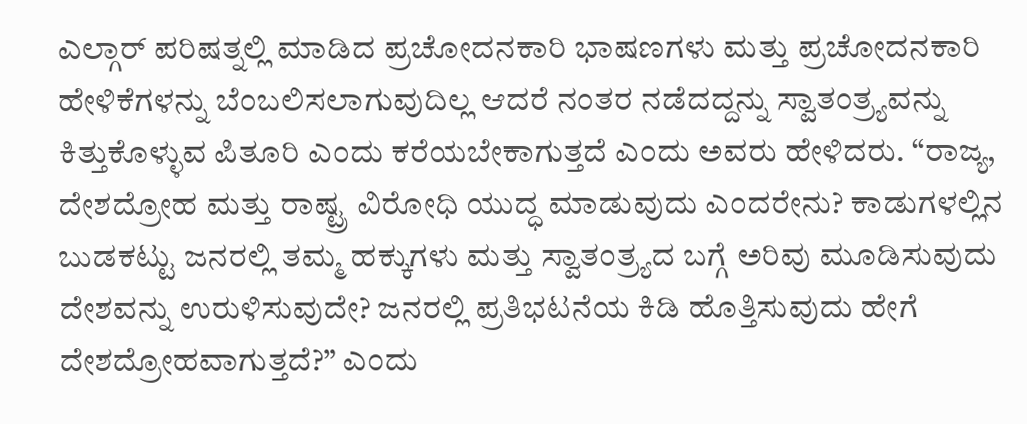ಎಲ್ಗಾರ್ ಪರಿಷತ್ನಲ್ಲಿ ಮಾಡಿದ ಪ್ರಚೋದನಕಾರಿ ಭಾಷಣಗಳು ಮತ್ತು ಪ್ರಚೋದನಕಾರಿ ಹೇಳಿಕೆಗಳನ್ನು ಬೆಂಬಲಿಸಲಾಗುವುದಿಲ್ಲ ಆದರೆ ನಂತರ ನಡೆದದ್ದನ್ನು ಸ್ವಾತಂತ್ರ್ಯವನ್ನು ಕಿತ್ತುಕೊಳ್ಳುವ ಪಿತೂರಿ ಎಂದು ಕರೆಯಬೇಕಾಗುತ್ತದೆ ಎಂದು ಅವರು ಹೇಳಿದರು. “ರಾಜ್ಯ, ದೇಶದ್ರೋಹ ಮತ್ತು ರಾಷ್ಟ್ರ ವಿರೋಧಿ ಯುದ್ಧ ಮಾಡುವುದು ಎಂದರೇನು? ಕಾಡುಗಳಲ್ಲಿನ ಬುಡಕಟ್ಟು ಜನರಲ್ಲಿ ತಮ್ಮ ಹಕ್ಕುಗಳು ಮತ್ತು ಸ್ವಾತಂತ್ರ್ಯದ ಬಗ್ಗೆ ಅರಿವು ಮೂಡಿಸುವುದು ದೇಶವನ್ನು ಉರುಳಿಸುವುದೇ? ಜನರಲ್ಲಿ ಪ್ರತಿಭಟನೆಯ ಕಿಡಿ ಹೊತ್ತಿಸುವುದು ಹೇಗೆ ದೇಶದ್ರೋಹವಾಗುತ್ತದೆ?” ಎಂದು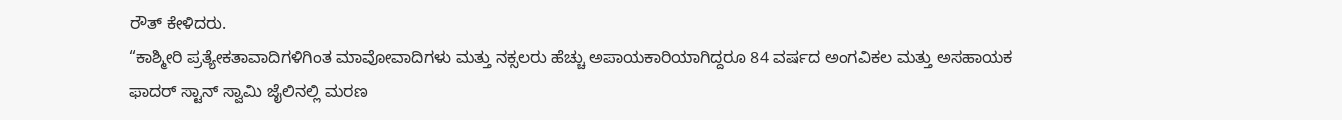ರೌತ್ ಕೇಳಿದರು.
“ಕಾಶ್ಮೀರಿ ಪ್ರತ್ಯೇಕತಾವಾದಿಗಳಿಗಿಂತ ಮಾವೋವಾದಿಗಳು ಮತ್ತು ನಕ್ಸಲರು ಹೆಚ್ಚು ಅಪಾಯಕಾರಿಯಾಗಿದ್ದರೂ 84 ವರ್ಷದ ಅಂಗವಿಕಲ ಮತ್ತು ಅಸಹಾಯಕ ಫಾದರ್ ಸ್ಟಾನ್ ಸ್ವಾಮಿ ಜೈಲಿನಲ್ಲಿ ಮರಣ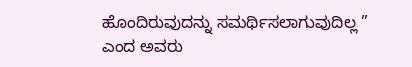ಹೊಂದಿರುವುದನ್ನು ಸಮರ್ಥಿಸಲಾಗುವುದಿಲ್ಲ ” ಎಂದ ಅವರು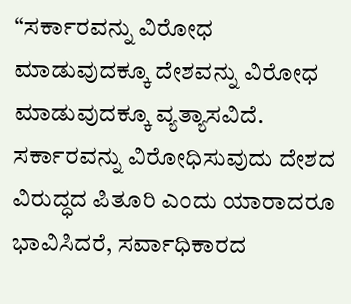“ಸರ್ಕಾರವನ್ನು ವಿರೋಧ ಮಾಡುವುದಕ್ಕೂ ದೇಶವನ್ನು ವಿರೋಧ ಮಾಡುವುದಕ್ಕೂ ವ್ಯತ್ಯಾಸವಿದೆ. ಸರ್ಕಾರವನ್ನು ವಿರೋಧಿಸುವುದು ದೇಶದ ವಿರುದ್ಧದ ಪಿತೂರಿ ಎಂದು ಯಾರಾದರೂ ಭಾವಿಸಿದರೆ, ಸರ್ವಾಧಿಕಾರದ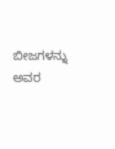ಬೀಜಗಳನ್ನು ಅವರ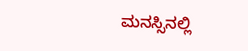ಮನಸ್ಸಿನಲ್ಲಿ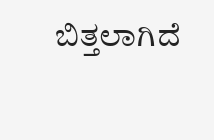ಬಿತ್ತಲಾಗಿದೆ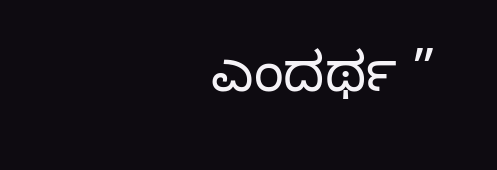ಎಂದರ್ಥ ”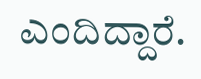ಎಂದಿದ್ದಾರೆ.